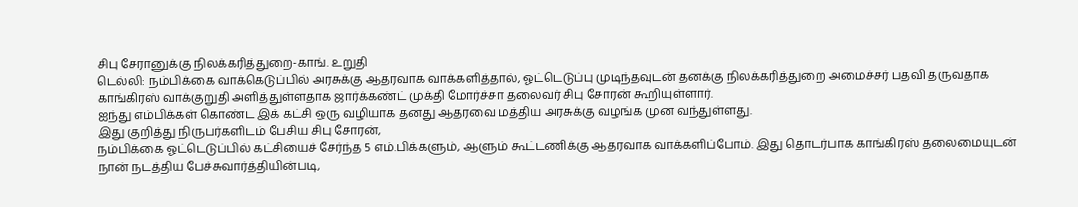சிபு சேரானுக்கு நிலக்கரித்துறை-காங். உறுதி
டெல்லி: நம்பிக்கை வாக்கெடுப்பில் அரசுக்கு ஆதரவாக வாக்களித்தால், ஓட்டெடுப்பு முடிந்தவுடன் தனக்கு நிலக்கரித்துறை அமைச்சர் பதவி தருவதாக காங்கிரஸ் வாக்குறுதி அளித்துள்ளதாக ஜார்க்கண்ட் முக்தி மோர்ச்சா தலைவர் சிபு சோரன் கூறியுள்ளார்.
ஐந்து எம்பிக்கள் கொண்ட இக் கட்சி ஒரு வழியாக தனது ஆதரவை மத்திய அரசுக்கு வழங்க முன வந்துள்ளது.
இது குறித்து நிருபர்களிடம் பேசிய சிபு சோரன்,
நம்பிக்கை ஓட்டெடுப்பில் கட்சியைச் சேர்ந்த 5 எம்.பிக்களும், ஆளும் கூட்டணிக்கு ஆதரவாக வாக்களிப்போம். இது தொடர்பாக காங்கிரஸ் தலைமையுடன் நான் நடத்திய பேச்சுவார்த்தியின்படி,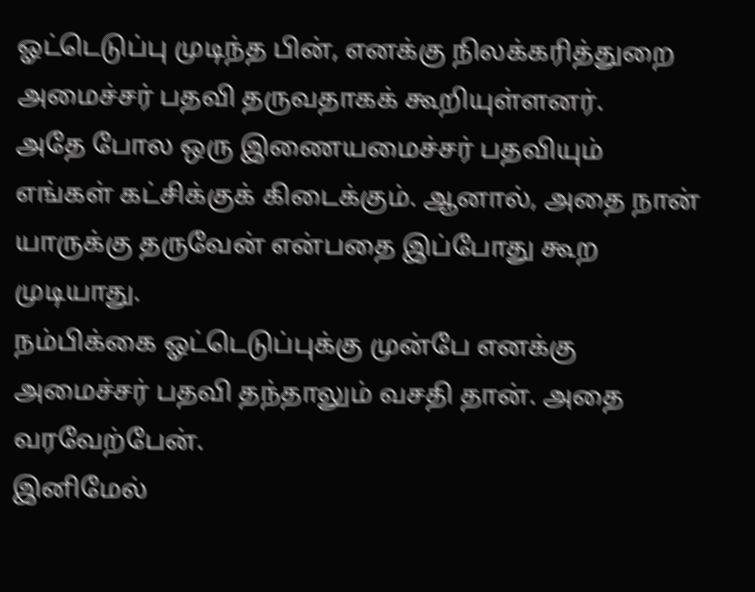ஓட்டெடுப்பு முடிந்த பின், எனக்கு நிலக்கரித்துறை அமைச்சர் பதவி தருவதாகக் கூறியுள்ளனர்.
அதே போல ஒரு இணையமைச்சர் பதவியும் எங்கள் கட்சிக்குக் கிடைக்கும். ஆனால், அதை நான் யாருக்கு தருவேன் என்பதை இப்போது கூற முடியாது.
நம்பிக்கை ஓட்டெடுப்புக்கு முன்பே எனக்கு அமைச்சர் பதவி தந்தாலும் வசதி தான். அதை வரவேற்பேன்.
இனிமேல்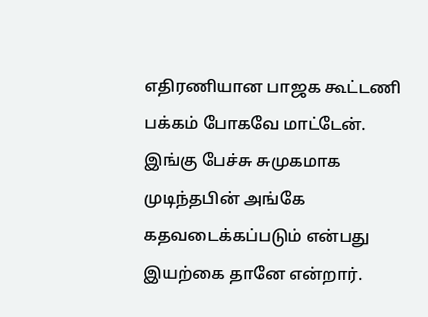எதிரணியான பாஜக கூட்டணி பக்கம் போகவே மாட்டேன். இங்கு பேச்சு சுமுகமாக முடிந்தபின் அங்கே கதவடைக்கப்படும் என்பது இயற்கை தானே என்றார்.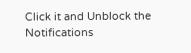Click it and Unblock the Notifications